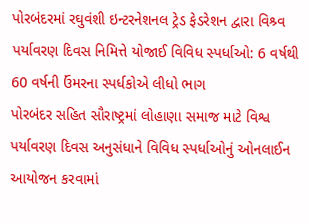પોરબંદરમાં રઘુવંશી ઇન્ટરનેશનલ ટ્રેડ ફેડરેશન દ્વારા વિશ્ર્વ પર્યાવરણ દિવસ નિમિત્તે યોજાઈ વિવિધ સ્પર્ધાઓ: 6 વર્ષથી 60 વર્ષની ઉંમરના સ્પર્ધકોએ લીધો ભાગ
પોરબંદર સહિત સૌરાષ્ટ્રમાં લોહાણા સમાજ માટે વિશ્વ પર્યાવરણ દિવસ અનુસંધાને વિવિધ સ્પર્ધાઓનું ઓનલાઈન આયોજન કરવામાં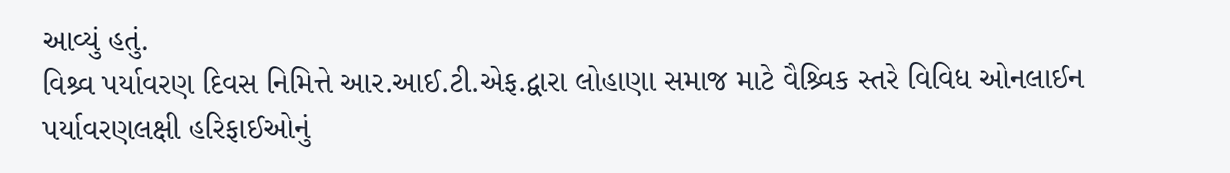આવ્યું હતું.
વિશ્ર્વ પર્યાવરણ દિવસ નિમિત્તે આર.આઈ.ટી.એફ.દ્વારા લોહાણા સમાજ માટે વૈશ્ર્વિક સ્તરે વિવિધ ઓનલાઈન પર્યાવરણલક્ષી હરિફાઈઓનું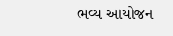ભવ્ય આયોજન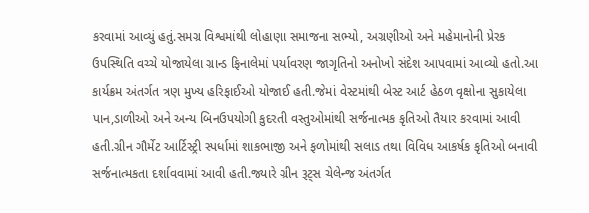કરવામાં આવ્યું હતું.સમગ્ર વિશ્વમાંથી લોહાણા સમાજના સભ્યો, અગ્રણીઓ અને મહેમાનોની પ્રેરક ઉપસ્થિતિ વચ્ચે યોજાયેલા ગ્રાન્ડ ફિનાલેમાં પર્યાવરણ જાગૃતિનો અનોખો સંદેશ આપવામાં આવ્યો હતો.આ કાર્યક્રમ અંતર્ગત ત્રણ મુખ્ય હરિફાઈઓ યોજાઈ હતી.જેમાં વેસ્ટમાંથી બેસ્ટ આર્ટ હેઠળ વૃક્ષોના સુકાયેલા પાન,ડાળીઓ અને અન્ય બિનઉપયોગી કુદરતી વસ્તુઓમાંથી સર્જનાત્મક કૃતિઓ તૈયાર કરવામાં આવી હતી.ગ્રીન ગૌર્મેટ આર્ટિસ્ટ્રી સ્પર્ધામાં શાકભાજી અને ફળોમાંથી સલાડ તથા વિવિધ આકર્ષક કૃતિઓ બનાવી સર્જનાત્મકતા દર્શાવવામાં આવી હતી.જ્યારે ગ્રીન રૂટ્સ ચેલેન્જ અંતર્ગત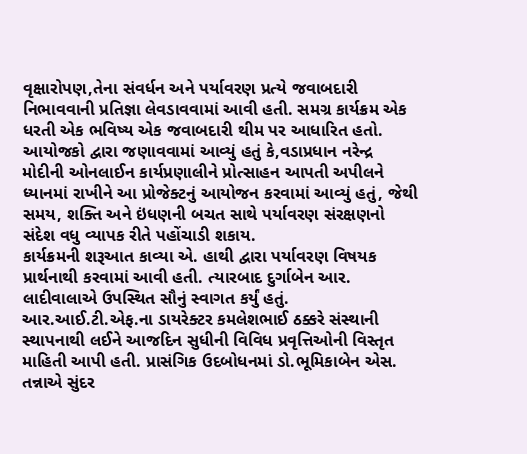વૃક્ષારોપણ,તેના સંવર્ધન અને પર્યાવરણ પ્રત્યે જવાબદારી નિભાવવાની પ્રતિજ્ઞા લેવડાવવામાં આવી હતી. સમગ્ર કાર્યક્રમ એક ધરતી એક ભવિષ્ય એક જવાબદારી થીમ પર આધારિત હતો.
આયોજકો દ્વારા જણાવવામાં આવ્યું હતું કે,વડાપ્રધાન નરેન્દ્ર મોદીની ઓનલાઈન કાર્યપ્રણાલીને પ્રોત્સાહન આપતી અપીલને ધ્યાનમાં રાખીને આ પ્રોજેક્ટનું આયોજન કરવામાં આવ્યું હતું, જેથી સમય, શક્તિ અને ઇંધણની બચત સાથે પર્યાવરણ સંરક્ષણનો સંદેશ વધુ વ્યાપક રીતે પહોંચાડી શકાય.
કાર્યક્રમની શરૂઆત કાવ્યા એ. હાથી દ્વારા પર્યાવરણ વિષયક પ્રાર્થનાથી કરવામાં આવી હતી. ત્યારબાદ દુર્ગાબેન આર. લાદીવાલાએ ઉપસ્થિત સૌનું સ્વાગત કર્યું હતું. આર.આઈ.ટી.એફ.ના ડાયરેક્ટર કમલેશભાઈ ઠક્કરે સંસ્થાની સ્થાપનાથી લઈને આજદિન સુધીની વિવિધ પ્રવૃત્તિઓની વિસ્તૃત માહિતી આપી હતી. પ્રાસંગિક ઉદબોધનમાં ડો.ભૂમિકાબેન એસ. તન્નાએ સુંદર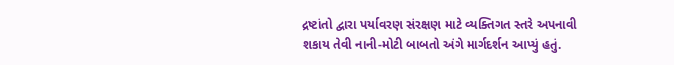દ્રષ્ટાંતો દ્વારા પર્યાવરણ સંરક્ષણ માટે વ્યક્તિગત સ્તરે અપનાવી શકાય તેવી નાની-મોટી બાબતો અંગે માર્ગદર્શન આપ્યું હતું.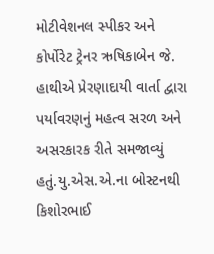મોટીવેશનલ સ્પીકર અને કોર્પોરેટ ટ્રેનર ઋષિકાબેન જે. હાથીએ પ્રેરણાદાયી વાર્તા દ્વારા પર્યાવરણનું મહત્વ સરળ અને અસરકારક રીતે સમજાવ્યું હતું.યુ.એસ.એ.ના બોસ્ટનથી કિશોરભાઈ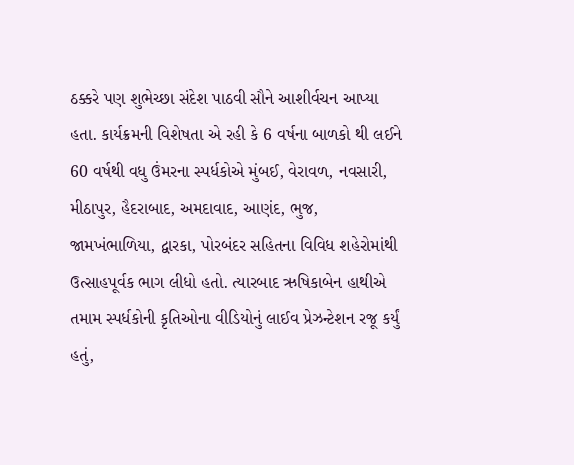ઠક્કરે પણ શુભેચ્છા સંદેશ પાઠવી સૌને આશીર્વચન આપ્યા હતા. કાર્યક્રમની વિશેષતા એ રહી કે 6 વર્ષના બાળકો થી લઈને 60 વર્ષથી વધુ ઉંમરના સ્પર્ધકોએ મુંબઈ, વેરાવળ, નવસારી, મીઠાપુર, હૈદરાબાદ, અમદાવાદ, આણંદ, ભુજ, જામખંભાળિયા, દ્વારકા, પોરબંદર સહિતના વિવિધ શહેરોમાંથી ઉત્સાહપૂર્વક ભાગ લીધો હતો. ત્યારબાદ ઋષિકાબેન હાથીએ તમામ સ્પર્ધકોની કૃતિઓના વીડિયોનું લાઈવ પ્રેઝન્ટેશન રજૂ કર્યું હતું,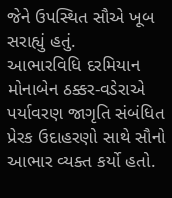જેને ઉપસ્થિત સૌએ ખૂબ સરાહ્યું હતું.
આભારવિધિ દરમિયાન મોનાબેન ઠક્કર-વડેરાએ પર્યાવરણ જાગૃતિ સંબંધિત પ્રેરક ઉદાહરણો સાથે સૌનો આભાર વ્યક્ત કર્યો હતો.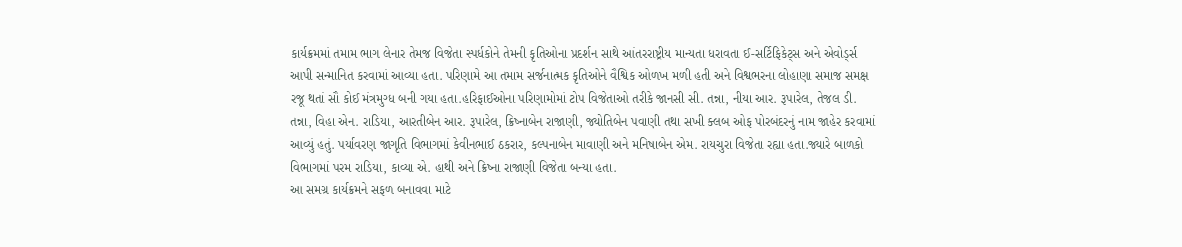કાર્યક્રમમાં તમામ ભાગ લેનાર તેમજ વિજેતા સ્પર્ધકોને તેમની કૃતિઓના પ્રદર્શન સાથે આંતરરાષ્ટ્રીય માન્યતા ધરાવતા ઈ-સર્ટિફિકેટ્સ અને એવોર્ડ્સ આપી સન્માનિત કરવામાં આવ્યા હતા. પરિણામે આ તમામ સર્જનાત્મક કૃતિઓને વૈશ્વિક ઓળખ મળી હતી અને વિશ્વભરના લોહાણા સમાજ સમક્ષ રજૂ થતાં સૌ કોઈ મંત્રમુગ્ધ બની ગયા હતા.હરિફાઈઓના પરિણામોમાં ટોપ વિજેતાઓ તરીકે જાનસી સી. તન્ના, નીયા આર. રૂપારેલ, તેજલ ડી. તન્ના, વિહા એન. રાડિયા, આરતીબેન આર. રૂપારેલ, ક્રિષ્નાબેન રાજાણી, જ્યોતિબેન પવાણી તથા સખી ક્લબ ઓફ પોરબંદરનું નામ જાહેર કરવામાં આવ્યું હતું. પર્યાવરણ જાગૃતિ વિભાગમાં કેવીનભાઈ ઠકરાર, કલ્પનાબેન માવાણી અને મનિષાબેન એમ. રાયચુરા વિજેતા રહ્યા હતા.જ્યારે બાળકો વિભાગમાં પરમ રાડિયા, કાવ્યા એ. હાથી અને ક્રિષ્ના રાજાણી વિજેતા બન્યા હતા.
આ સમગ્ર કાર્યક્રમને સફળ બનાવવા માટે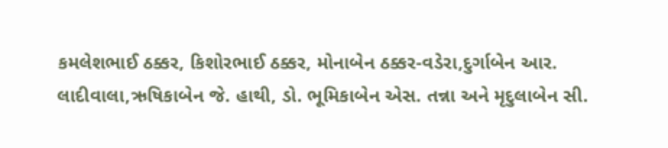કમલેશભાઈ ઠક્કર, કિશોરભાઈ ઠક્કર, મોનાબેન ઠક્કર-વડેરા,દુર્ગાબેન આર. લાદીવાલા,ઋષિકાબેન જે. હાથી, ડો. ભૂમિકાબેન એસ. તન્ના અને મૃદુલાબેન સી.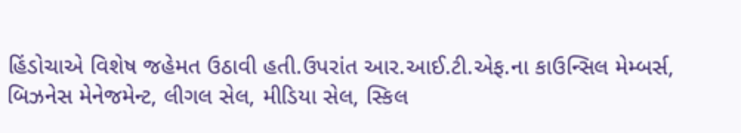હિંડોચાએ વિશેષ જહેમત ઉઠાવી હતી.ઉપરાંત આર.આઈ.ટી.એફ.ના કાઉન્સિલ મેમ્બર્સ, બિઝનેસ મેનેજમેન્ટ, લીગલ સેલ, મીડિયા સેલ, સ્કિલ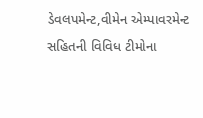ડેવલપમેન્ટ,વીમેન એમ્પાવરમેન્ટ સહિતની વિવિધ ટીમોના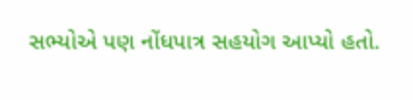સભ્યોએ પણ નોંધપાત્ર સહયોગ આપ્યો હતો.